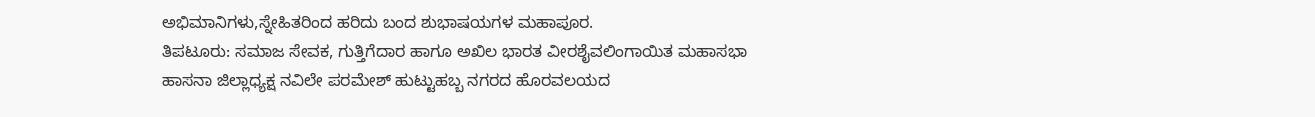ಅಭಿಮಾನಿಗಳು,ಸ್ನೇಹಿತರಿಂದ ಹರಿದು ಬಂದ ಶುಭಾಷಯಗಳ ಮಹಾಪೂರ.
ತಿಪಟೂರು: ಸಮಾಜ ಸೇವಕ, ಗುತ್ತಿಗೆದಾರ ಹಾಗೂ ಅಖಿಲ ಭಾರತ ವೀರಶೈವಲಿಂಗಾಯಿತ ಮಹಾಸಭಾ ಹಾಸನಾ ಜಿಲ್ಲಾಧ್ಯಕ್ಷ ನವಿಲೇ ಪರಮೇಶ್ ಹುಟ್ಟುಹಬ್ಬ ನಗರದ ಹೊರವಲಯದ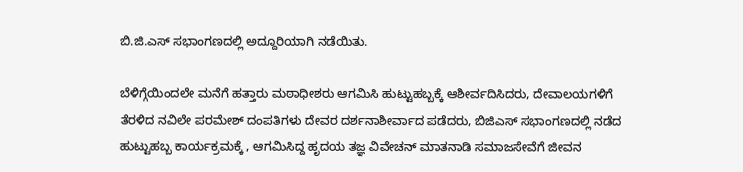ಬಿ.ಜಿ.ಎಸ್ ಸಭಾಂಗಣದಲ್ಲಿ ಅದ್ದೂರಿಯಾಗಿ ನಡೆಯಿತು.

ಬೆಳಿಗ್ಗೆಯಿಂದಲೇ ಮನೆಗೆ ಹತ್ತಾರು ಮಠಾಧೀಶರು ಆಗಮಿಸಿ ಹುಟ್ಟುಹಬ್ಬಕ್ಕೆ ಆಶೀರ್ವದಿಸಿದರು, ದೇವಾಲಯಗಳಿಗೆ ತೆರಳಿದ ನವಿಲೇ ಪರಮೇಶ್ ದಂಪತಿಗಳು ದೇವರ ದರ್ಶನಾಶೀರ್ವಾದ ಪಡೆದರು, ಬಿಜಿಎಸ್ ಸಭಾಂಗಣದಲ್ಲಿ ನಡೆದ ಹುಟ್ಟುಹಬ್ಬ ಕಾರ್ಯಕ್ರಮಕ್ಕೆ , ಆಗಮಿಸಿದ್ದ ಹೃದಯ ತಜ್ಞ ವಿವೇಚನ್ ಮಾತನಾಡಿ ಸಮಾಜಸೇವೆಗೆ ಜೀವನ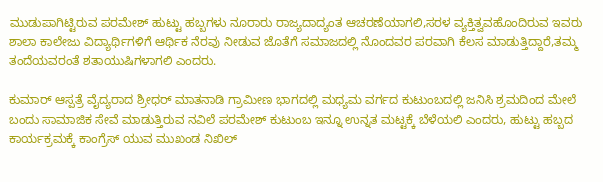ಮುಡುಪಾಗಿಟ್ಟಿರುವ ಪರಮೇಶ್ ಹುಟ್ಟು ಹಬ್ಬಗಳು ನೂರಾರು ರಾಜ್ಯದಾದ್ಯಂತ ಆಚರಣೆಯಾಗಲಿ,ಸರಳ ವ್ಯಕ್ತಿತ್ವವಹೊಂದಿರುವ ಇವರು ಶಾಲಾ ಕಾಲೇಜು ವಿದ್ಯಾರ್ಥಿಗಳಿಗೆ ಆರ್ಥಿಕ ನೆರವು ನೀಡುವ ಜೊತೆಗೆ ಸಮಾಜದಲ್ಲಿ ನೊಂದವರ ಪರವಾಗಿ ಕೆಲಸ ಮಾಡುತ್ತಿದ್ದಾರೆ,ತಮ್ಮ ತಂದೆಯವರಂತೆ ಶತಾಯುಷಿಗಳಾಗಲಿ ಎಂದರು.

ಕುಮಾರ್ ಆಸ್ಪತ್ರೆ ವೈದ್ಯರಾದ ಶ್ರೀಧರ್ ಮಾತನಾಡಿ ಗ್ರಾಮೀಣ ಭಾಗದಲ್ಲಿ ಮಧ್ಯಮ ವರ್ಗದ ಕುಟುಂಬದಲ್ಲಿ ಜನಿಸಿ ಶ್ರಮದಿಂದ ಮೇಲೆ ಬಂದು ಸಾಮಾಜಿಕ ಸೇವೆ ಮಾಡುತ್ತಿರುವ ನವಿಲೆ ಪರಮೇಶ್ ಕುಟುಂಬ ಇನ್ನೂ ಉನ್ನತ ಮಟ್ಟಕ್ಕೆ ಬೆಳೆಯಲಿ ಎಂದರು, ಹುಟ್ಟು ಹಬ್ಬದ ಕಾರ್ಯಕ್ರಮಕ್ಕೆ ಕಾಂಗ್ರೆಸ್ ಯುವ ಮುಖಂಡ ನಿಖಿಲ್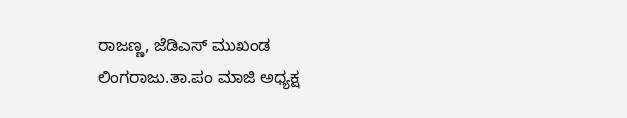ರಾಜಣ್ಣ, ಜೆಡಿಎಸ್ ಮುಖಂಡ ಲಿಂಗರಾಜು.ತಾ.ಪಂ ಮಾಜಿ ಅಧ್ಯಕ್ಷ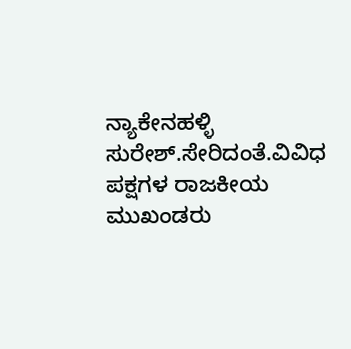ನ್ಯಾಕೇನಹಳ್ಳಿ ಸುರೇಶ್.ಸೇರಿದಂತೆ.ವಿವಿಧ ಪಕ್ಷಗಳ ರಾಜಕೀಯ ಮುಖಂಡರು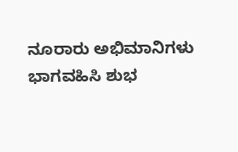ನೂರಾರು ಅಭಿಮಾನಿಗಳು ಭಾಗವಹಿಸಿ ಶುಭ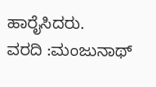ಹಾರೈಸಿದರು.
ವರದಿ :ಮಂಜುನಾಥ್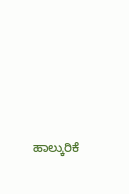ಹಾಲ್ಕುರಿಕೆ